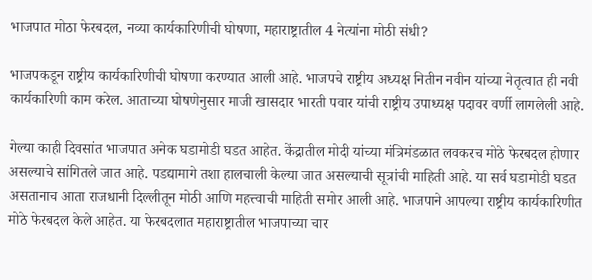भाजपात मोठा फेरबदल, नव्या कार्यकारिणीची घोषणा, महाराष्ट्रातील 4 नेत्यांना मोठी संधी?

भाजपकडून राष्ट्रीय कार्यकारिणीची घोषणा करण्यात आली आहे. भाजपचे राष्ट्रीय अध्यक्ष नितीन नवीन यांच्या नेतृत्वात ही नवी कार्यकारिणी काम करेल. आताच्या घोषणेनुसार माजी खासदार भारती पवार यांची राष्ट्रीय उपाध्यक्ष पदावर वर्णी लागलेली आहे.

गेल्या काही दिवसांत भाजपात अनेक घडामोडी घडत आहेत. केंद्रातील मोदी यांच्या मंत्रिमंडळात लवकरच मोठे फेरबदल होणार असल्याचे सांगितले जात आहे. पडद्यामागे तशा हालचाली केल्या जात असल्याची सूत्रांची माहिती आहे. या सर्व घडामोडी घडत असतानाच आता राजधानी दिल्लीतून मोठी आणि महत्त्वाची माहिती समोर आली आहे. भाजपाने आपल्या राष्ट्रीय कार्यकारिणीत मोठे फेरबदल केले आहेत. या फेरबदलात महाराष्ट्रातील भाजपाच्या चार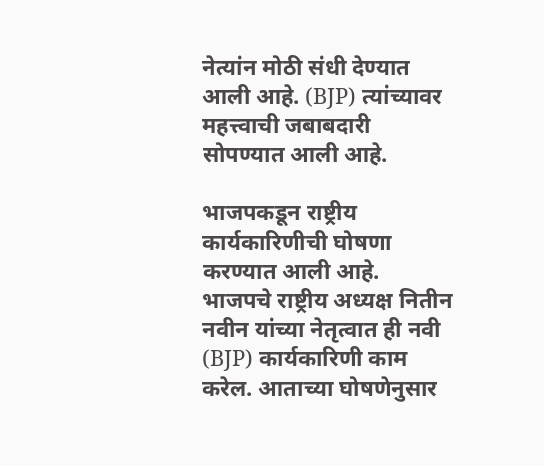नेत्यांन मोठी संधी देण्यात आली आहे. (BJP) त्यांच्यावर महत्त्वाची जबाबदारी सोपण्यात आली आहे.

भाजपकडून राष्ट्रीय कार्यकारिणीची घोषणा करण्यात आली आहे. भाजपचे राष्ट्रीय अध्यक्ष नितीन नवीन यांच्या नेतृत्वात ही नवी (BJP) कार्यकारिणी काम करेल. आताच्या घोषणेनुसार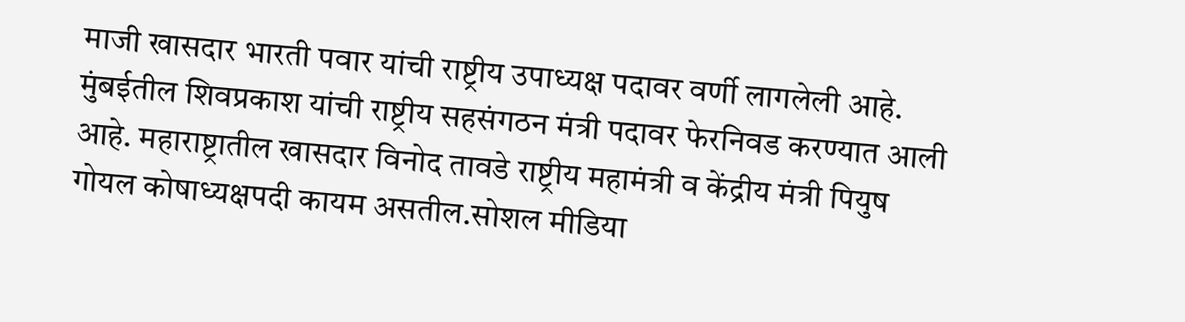माजी खासदार भारती पवार यांची राष्ट्रीय उपाध्यक्ष पदावर वर्णी लागलेली आहे. मुंबईतील शिवप्रकाश यांची राष्ट्रीय सहसंगठन मंत्री पदावर फेरनिवड करण्यात आली आहे. महाराष्ट्रातील खासदार विनोद तावडे राष्ट्रीय महामंत्री व केंद्रीय मंत्री पियुष गोयल कोषाध्यक्षपदी कायम असतील.सोशल मीडिया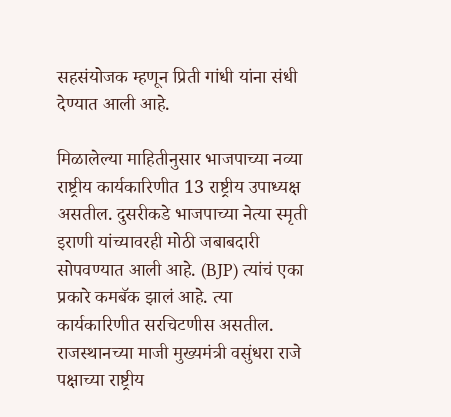सहसंयोजक म्हणून प्रिती गांधी यांना संधी देण्यात आली आहे.

मिळालेल्या माहितीनुसार भाजपाच्या नव्या राष्ट्रीय कार्यकारिणीत 13 राष्ट्रीय उपाध्यक्ष असतील. दुसरीकडे भाजपाच्या नेत्या स्मृती इराणी यांच्यावरही मोठी जबाबदारी सोपवण्यात आली आहे. (BJP) त्यांचं एका प्रकारे कमबॅक झालं आहे. त्या कार्यकारिणीत सरचिटणीस असतील. राजस्थानच्या माजी मुख्यमंत्री वसुंधरा राजे पक्षाच्या राष्ट्रीय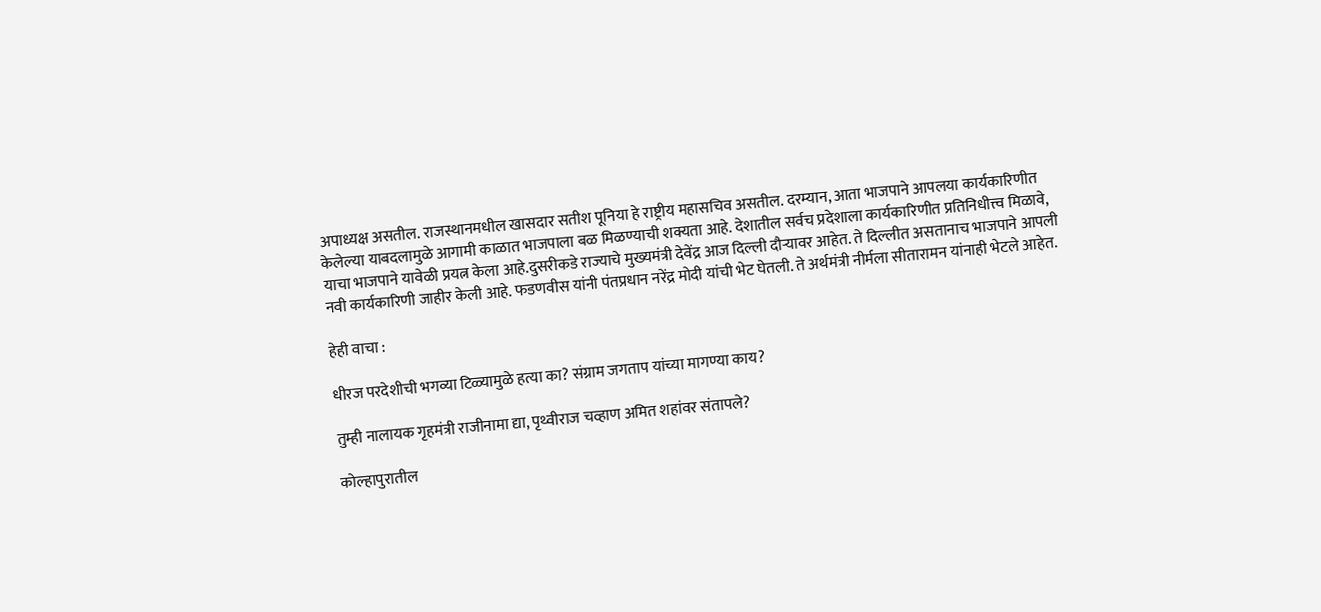अपाध्यक्ष असतील. राजस्थानमधील खासदार सतीश पूनिया हे राष्ट्रीय महासचिव असतील. दरम्यान, आता भाजपाने आपलया कार्यकारिणीत केलेल्या याबदलामुळे आगामी काळात भाजपाला बळ मिळण्याची शक्यता आहे. देशातील सर्वच प्रदेशाला कार्यकारिणीत प्रतिनिधीत्त्व मिळावे, याचा भाजपाने यावेळी प्रयत्न केला आहे.दुसरीकडे राज्याचे मुख्यमंत्री देवेंद्र आज दिल्ली दौऱ्यावर आहेत. ते दिल्लीत असतानाच भाजपाने आपली नवी कार्यकारिणी जाहीर केली आहे. फडणवीस यांनी पंतप्रधान नरेंद्र मोदी यांची भेट घेतली. ते अर्थमंत्री नीर्मला सीतारामन यांनाही भेटले आहेत.

हेही वाचा :

धीरज परदेशीची भगव्या टिळ्यामुळे हत्या का? संग्राम जगताप यांच्या मागण्या काय?

तुम्ही नालायक गृहमंत्री राजीनामा द्या, पृथ्वीराज चव्हाण अमित शहांवर संतापले?

कोल्हापुरातील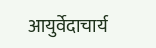आयुर्वेदाचार्य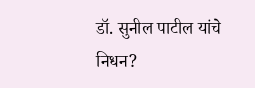डॉ. सुनील पाटील यांचे निधन?